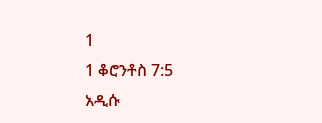1
1 ቆሮንቶስ 7:5
አዲሱ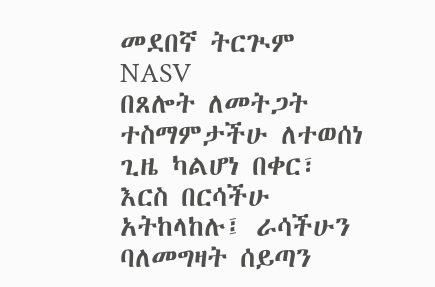መደበኛ ትርጒም
NASV
በጸሎት ለመትጋት ተስማምታችሁ ለተወሰነ ጊዜ ካልሆነ በቀር፣ እርስ በርሳችሁ አትከላከሉ፤ ራሳችሁን ባለመግዛት ሰይጣን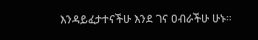እንዳይፈታተናችሁ እንደ ገና ዐብራችሁ ሁኑ።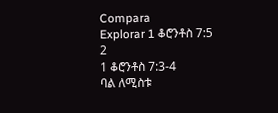Compara
Explorar 1 ቆሮንቶስ 7:5
2
1 ቆሮንቶስ 7:3-4
ባል ለሚስቱ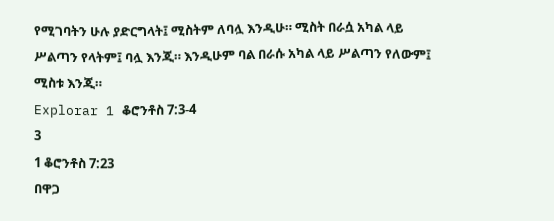የሚገባትን ሁሉ ያድርግላት፤ ሚስትም ለባሏ እንዲሁ። ሚስት በራሷ አካል ላይ ሥልጣን የላትም፤ ባሏ እንጂ። እንዲሁም ባል በራሱ አካል ላይ ሥልጣን የለውም፤ ሚስቱ እንጂ።
Explorar 1 ቆሮንቶስ 7:3-4
3
1 ቆሮንቶስ 7:23
በዋጋ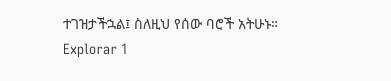ተገዝታችኋል፤ ስለዚህ የሰው ባሮች አትሁኑ።
Explorar 1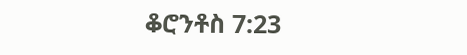ቆሮንቶስ 7:23